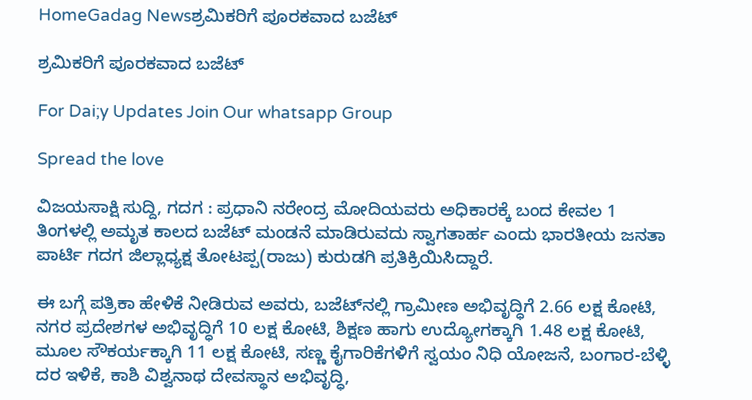HomeGadag Newsಶ್ರಮಿಕರಿಗೆ ಪೂರಕವಾದ ಬಜೆಟ್

ಶ್ರಮಿಕರಿಗೆ ಪೂರಕವಾದ ಬಜೆಟ್

For Dai;y Updates Join Our whatsapp Group

Spread the love

ವಿಜಯಸಾಕ್ಷಿ ಸುದ್ದಿ, ಗದಗ : ಪ್ರಧಾನಿ ನರೇಂದ್ರ ಮೋದಿಯವರು ಅಧಿಕಾರಕ್ಕೆ ಬಂದ ಕೇವಲ 1 ತಿಂಗಳಲ್ಲಿ ಅಮೃತ ಕಾಲದ ಬಜೆಟ್ ಮಂಡನೆ ಮಾಡಿರುವದು ಸ್ವಾಗತಾರ್ಹ ಎಂದು ಭಾರತೀಯ ಜನತಾ ಪಾರ್ಟಿ ಗದಗ ಜಿಲ್ಲಾಧ್ಯಕ್ಷ ತೋಟಪ್ಪ(ರಾಜು) ಕುರುಡಗಿ ಪ್ರತಿಕ್ರಿಯಿಸಿದ್ದಾರೆ.

ಈ ಬಗ್ಗೆ ಪತ್ರಿಕಾ ಹೇಳಿಕೆ ನೀಡಿರುವ ಅವರು, ಬಜೆಟ್‌ನಲ್ಲಿ ಗ್ರಾಮೀಣ ಅಭಿವೃದ್ಧಿಗೆ 2.66 ಲಕ್ಷ ಕೋಟಿ, ನಗರ ಪ್ರದೇಶಗಳ ಅಭಿವೃದ್ಧಿಗೆ 10 ಲಕ್ಷ ಕೋಟಿ, ಶಿಕ್ಷಣ ಹಾಗು ಉದ್ಯೋಗಕ್ಕಾಗಿ 1.48 ಲಕ್ಷ ಕೋಟಿ, ಮೂಲ ಸೌಕರ್ಯಕ್ಕಾಗಿ 11 ಲಕ್ಷ ಕೋಟಿ, ಸಣ್ಣ ಕೈಗಾರಿಕೆಗಳಿಗೆ ಸ್ವಯಂ ನಿಧಿ ಯೋಜನೆ, ಬಂಗಾರ-ಬೆಳ್ಳಿ ದರ ಇಳಿಕೆ, ಕಾಶಿ ವಿಶ್ವನಾಥ ದೇವಸ್ಥಾನ ಅಭಿವೃದ್ಧಿ,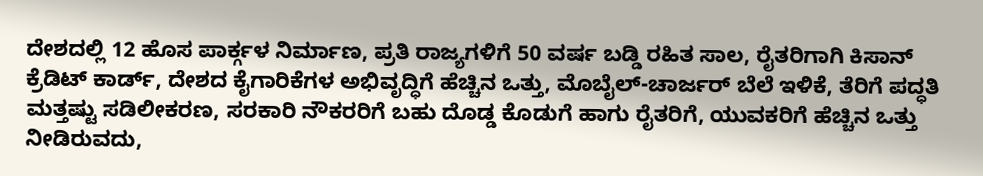ದೇಶದಲ್ಲಿ 12 ಹೊಸ ಪಾರ್ಕ್ಗಳ ನಿರ್ಮಾಣ, ಪ್ರತಿ ರಾಜ್ಯಗಳಿಗೆ 50 ವರ್ಷ ಬಡ್ಡಿ ರಹಿತ ಸಾಲ, ರೈತರಿಗಾಗಿ ಕಿಸಾನ್ ಕ್ರೆಡಿಟ್ ಕಾರ್ಡ್, ದೇಶದ ಕೈಗಾರಿಕೆಗಳ ಅಭಿವೃದ್ಧಿಗೆ ಹೆಚ್ಚಿನ ಒತ್ತು, ಮೊಬೈಲ್-ಚಾರ್ಜರ್ ಬೆಲೆ ಇಳಿಕೆ, ತೆರಿಗೆ ಪದ್ಧತಿ ಮತ್ತಷ್ಟು ಸಡಿಲೀಕರಣ, ಸರಕಾರಿ ನೌಕರರಿಗೆ ಬಹು ದೊಡ್ಡ ಕೊಡುಗೆ ಹಾಗು ರೈತರಿಗೆ, ಯುವಕರಿಗೆ ಹೆಚ್ಚಿನ ಒತ್ತು ನೀಡಿರುವದು,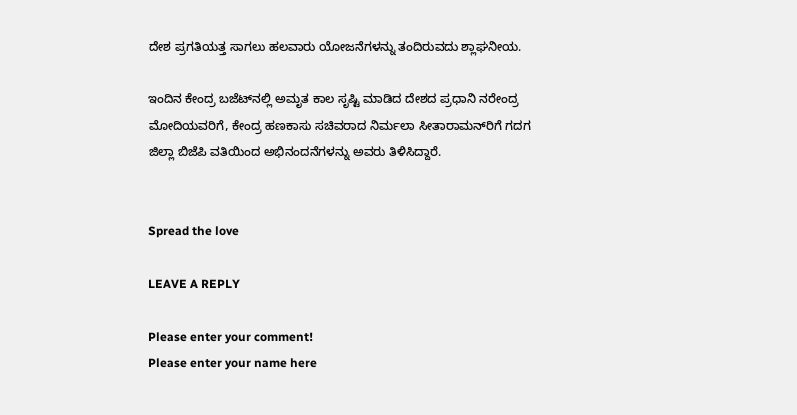ದೇಶ ಪ್ರಗತಿಯತ್ತ ಸಾಗಲು ಹಲವಾರು ಯೋಜನೆಗಳನ್ನು ತಂದಿರುವದು ಶ್ಲಾಘನೀಯ.

ಇಂದಿನ ಕೇಂದ್ರ ಬಜೆಟ್‌ನಲ್ಲಿ ಅಮೃತ ಕಾಲ ಸೃಷ್ಟಿ ಮಾಡಿದ ದೇಶದ ಪ್ರಧಾನಿ ನರೇಂದ್ರ ಮೋದಿಯವರಿಗೆ, ಕೇಂದ್ರ ಹಣಕಾಸು ಸಚಿವರಾದ ನಿರ್ಮಲಾ ಸೀತಾರಾಮನ್‌ರಿಗೆ ಗದಗ ಜಿಲ್ಲಾ ಬಿಜೆಪಿ ವತಿಯಿಂದ ಅಭಿನಂದನೆಗಳನ್ನು ಅವರು ತಿಳಿಸಿದ್ದಾರೆ.


Spread the love

LEAVE A REPLY

Please enter your comment!
Please enter your name here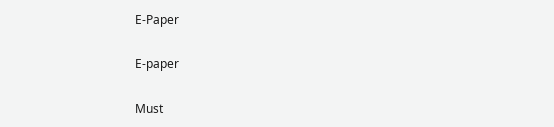E-Paper

E-paper

Must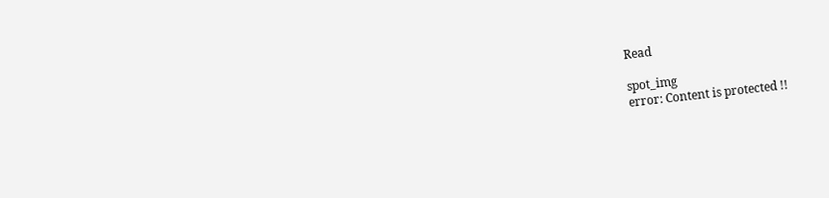Read

spot_img
error: Content is protected !!